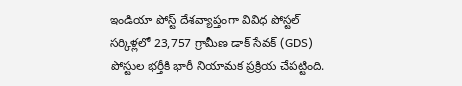ఇండియా పోస్ట్ దేశవ్యాప్తంగా వివిధ పోస్టల్ సర్కిళ్లలో 23,757 గ్రామీణ డాక్ సేవక్ (GDS) పోస్టుల భర్తీకి భారీ నియామక ప్రక్రియ చేపట్టింది.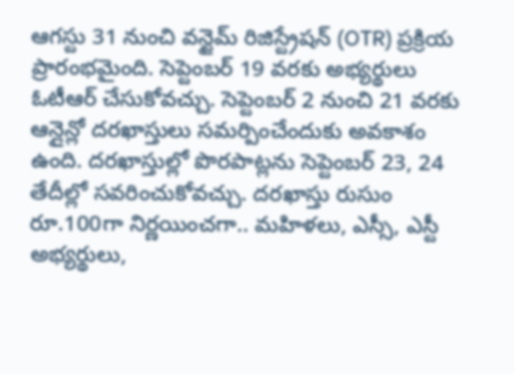ఆగస్టు 31 నుంచి వన్టైమ్ రిజిస్ట్రేషన్ (OTR) ప్రక్రియ ప్రారంభమైంది. సెప్టెంబర్ 19 వరకు అభ్యర్థులు ఓటీఆర్ చేసుకోవచ్చు. సెప్టెంబర్ 2 నుంచి 21 వరకు ఆన్లైన్లో దరఖాస్తులు సమర్పించేందుకు అవకాశం ఉంది. దరఖాస్తుల్లో పొరపాట్లను సెప్టెంబర్ 23, 24 తేదీల్లో సవరించుకోవచ్చు. దరఖాస్తు రుసుం రూ.100గా నిర్ణయించగా.. మహిళలు, ఎస్సీ, ఎస్టీ అభ్యర్థులు,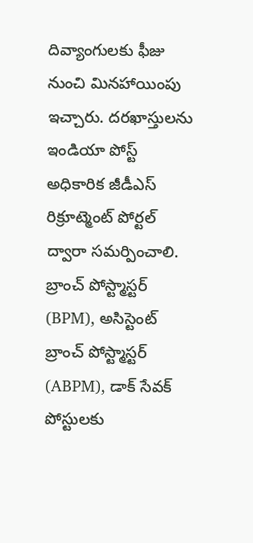దివ్యాంగులకు ఫీజు నుంచి మినహాయింపు ఇచ్చారు. దరఖాస్తులను ఇండియా పోస్ట్ అధికారిక జీడీఎస్ రిక్రూట్మెంట్ పోర్టల్ ద్వారా సమర్పించాలి.
బ్రాంచ్ పోస్ట్మాస్టర్ (BPM), అసిస్టెంట్ బ్రాంచ్ పోస్ట్మాస్టర్ (ABPM), డాక్ సేవక్ పోస్టులకు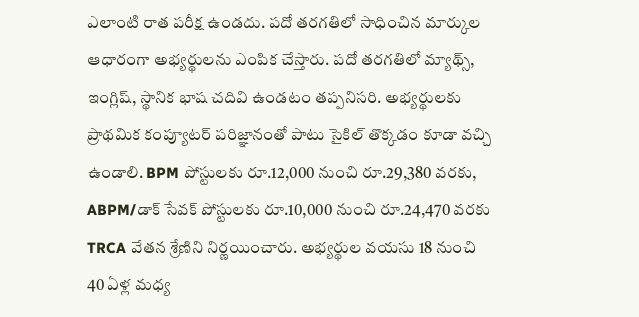ఎలాంటి రాత పరీక్ష ఉండదు. పదో తరగతిలో సాధించిన మార్కుల ఆధారంగా అభ్యర్థులను ఎంపిక చేస్తారు. పదో తరగతిలో మ్యాథ్స్, ఇంగ్లిష్, స్థానిక భాష చదివి ఉండటం తప్పనిసరి. అభ్యర్థులకు ప్రాథమిక కంప్యూటర్ పరిజ్ఞానంతో పాటు సైకిల్ తొక్కడం కూడా వచ్చి ఉండాలి. BPM పోస్టులకు రూ.12,000 నుంచి రూ.29,380 వరకు, ABPM/డాక్ సేవక్ పోస్టులకు రూ.10,000 నుంచి రూ.24,470 వరకు TRCA వేతన శ్రేణిని నిర్ణయించారు. అభ్యర్థుల వయసు 18 నుంచి 40 ఏళ్ల మధ్య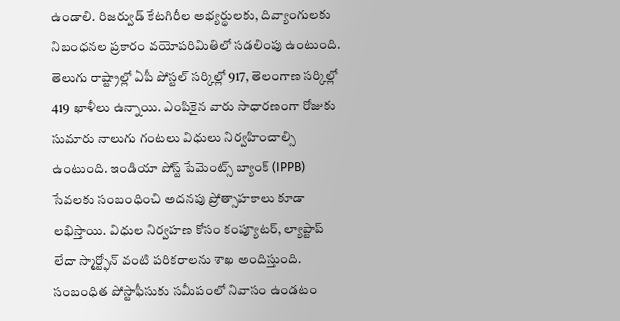ఉండాలి. రిజర్వుడ్ కేటగిరీల అభ్యర్థులకు, దివ్యాంగులకు నిబంధనల ప్రకారం వయోపరిమితిలో సడలింపు ఉంటుంది. తెలుగు రాష్ట్రాల్లో ఏపీ పోస్టల్ సర్కిల్లో 917, తెలంగాణ సర్కిల్లో 419 ఖాళీలు ఉన్నాయి. ఎంపికైన వారు సాధారణంగా రోజుకు సుమారు నాలుగు గంటలు విధులు నిర్వహించాల్సి ఉంటుంది. ఇండియా పోస్ట్ పేమెంట్స్ బ్యాంక్ (IPPB) సేవలకు సంబంధించి అదనపు ప్రోత్సాహకాలు కూడా లభిస్తాయి. విధుల నిర్వహణ కోసం కంప్యూటర్, ల్యాప్టాప్ లేదా స్మార్ట్ఫోన్ వంటి పరికరాలను శాఖ అందిస్తుంది. సంబంధిత పోస్టాఫీసుకు సమీపంలో నివాసం ఉండటం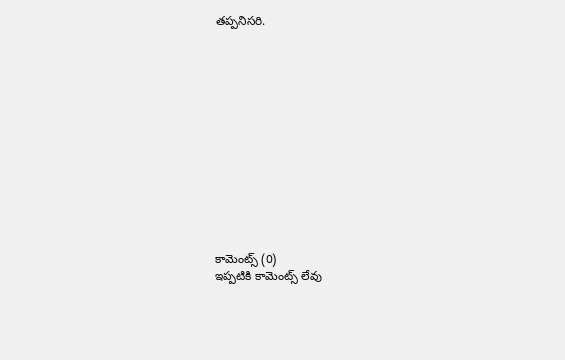తప్పనిసరి.













కామెంట్స్ (0)
ఇప్పటికి కామెంట్స్ లేవు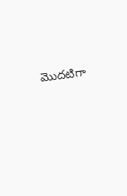మొదటిగా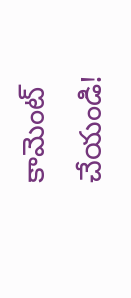కామెంట్ చేయండి!